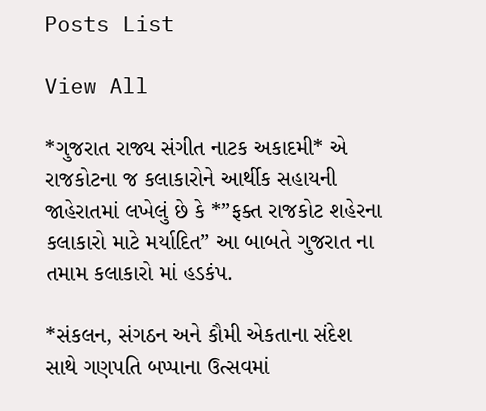Posts List

View All

*ગુજરાત રાજ્ય સંગીત નાટક અકાદમી* એ રાજકોટના જ કલાકારોને આર્થીક સહાયની જાહેરાતમાં લખેલું છે કે *”ફક્ત રાજકોટ શહેરના કલાકારો માટે મર્યાદિત” આ બાબતે ગુજરાત ના તમામ કલાકારો માં હડકંપ.

*સંકલન, સંગઠન અને કૌમી એકતાના સંદેશ સાથે ગણપતિ બપ્પાના ઉત્સવમાં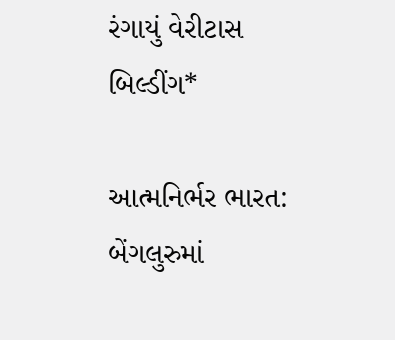રંગાયું વેરીટાસ બિલ્ડીંગ*

આત્મનિર્ભર ભારત: બેંગલુરુમાં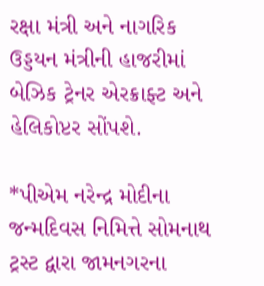રક્ષા મંત્રી અને નાગરિક ઉડ્ડયન મંત્રીની હાજરીમાં બેઝિક ટ્રેનર એરક્રાફ્ટ અને હેલિકોપ્ટર સોંપશે.

*પીએમ નરેન્દ્ર મોદીના જન્મદિવસ નિમિત્તે સોમનાથ ટ્રસ્ટ દ્વારા જામનગરના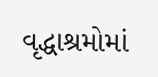વૃદ્ધાશ્રમોમાં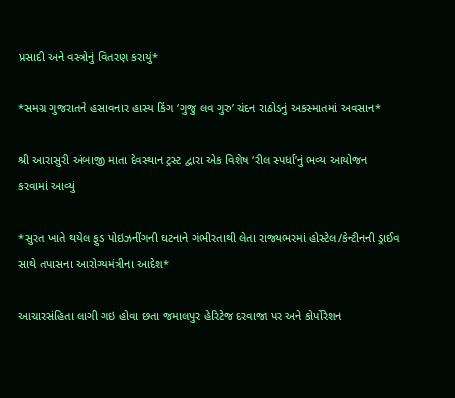પ્રસાદી અને વસ્ત્રોનું વિતરણ કરાયું*

*સમગ્ર ગુજરાતને હસાવનાર હાસ્ય કિંગ ‘ગુજુ લવ ગુરુ’ ચંદન રાઠોડનું અકસ્માતમાં અવસાન*

શ્રી આરાસુરી અંબાજી માતા દેવસ્થાન ટ્રસ્ટ દ્વારા એક વિશેષ ‘રીલ સ્પર્ધા’નું ભવ્ય આયોજન કરવામાં આવ્યું

*સુરત ખાતે થયેલ ફુડ પોઇઝનીંગની ઘટનાને ગંભીરતાથી લેતા રાજ્યભરમાં હોસ્ટેલ/કેન્ટીનની ડ્રાઈવ સાથે તપાસના આરોગ્યમંત્રીના આદેશ*

આચારસંહિતા લાગી ગઇ હોવા છતા જમાલપુર હેરિટેજ દરવાજા પર અને કોર્પોરેશન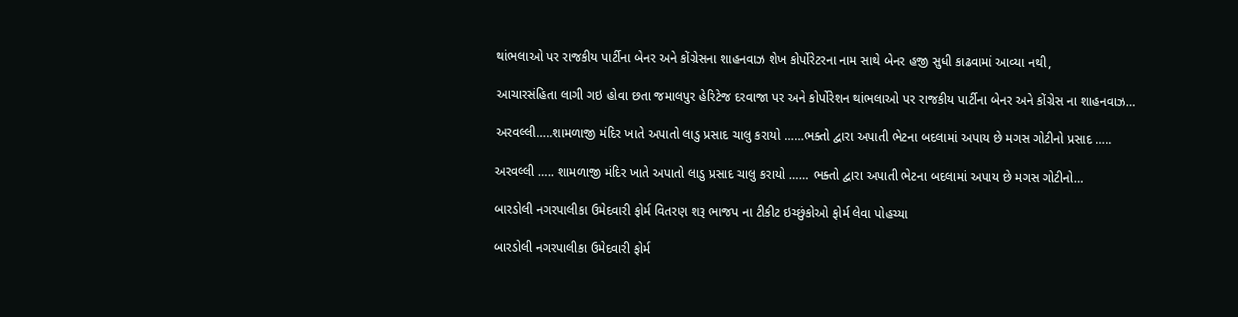થાંભલાઓ પર રાજકીય પાર્ટીના બેનર અને કોંગ્રેસના શાહનવાઝ શેખ કોર્પોરેટરના નામ સાથે બેનર હજી સુધી કાઢવામાં આવ્યા નથી,

આચારસંહિતા લાગી ગઇ હોવા છતા જમાલપુર હેરિટેજ દરવાજા પર અને કોર્પોરેશન થાંભલાઓ પર રાજકીય પાર્ટીના બેનર અને કોંગ્રેસ ના શાહનવાઝ…

અરવલ્લી…..શામળાજી મંદિર ખાતે અપાતો લાડુ પ્રસાદ ચાલુ કરાયો ……ભક્તો દ્વારા અપાતી ભેટના બદલામાં અપાય છે મગસ ગોટીનો પ્રસાદ …..

અરવલ્લી ….. શામળાજી મંદિર ખાતે અપાતો લાડુ પ્રસાદ ચાલુ કરાયો …… ભક્તો દ્વારા અપાતી ભેટના બદલામાં અપાય છે મગસ ગોટીનો…

બારડોલી નગરપાલીકા ઉમેદવારી ફોર્મ વિતરણ શરૂ ભાજપ ના ટીકીટ ઇચ્છુંકોઓ ફોર્મ લેવા પોહચ્યા

બારડોલી નગરપાલીકા ઉમેદવારી ફોર્મ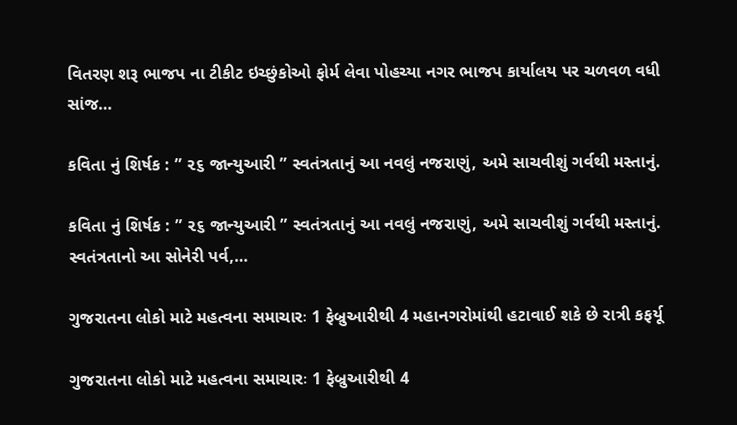વિતરણ શરૂ ભાજપ ના ટીકીટ ઇચ્છુંકોઓ ફોર્મ લેવા પોહચ્યા નગર ભાજપ કાર્યાલય પર ચળવળ વધી સાંજ…

કવિતા નું શિર્ષક : ” ૨૬ જાન્યુઆરી ” સ્વતંત્રતાનું આ નવલું નજરાણું, અમે સાચવીશું ગર્વથી મસ્તાનું.

કવિતા નું શિર્ષક : ” ૨૬ જાન્યુઆરી ” સ્વતંત્રતાનું આ નવલું નજરાણું, અમે સાચવીશું ગર્વથી મસ્તાનું. સ્વતંત્રતાનો આ સોનેરી પર્વ,…

ગુજરાતના લોકો માટે મહત્વના સમાચારઃ 1 ફેબ્રુઆરીથી 4 મહાનગરોમાંથી હટાવાઈ શકે છે રાત્રી કફર્યૂ

ગુજરાતના લોકો માટે મહત્વના સમાચારઃ 1 ફેબ્રુઆરીથી 4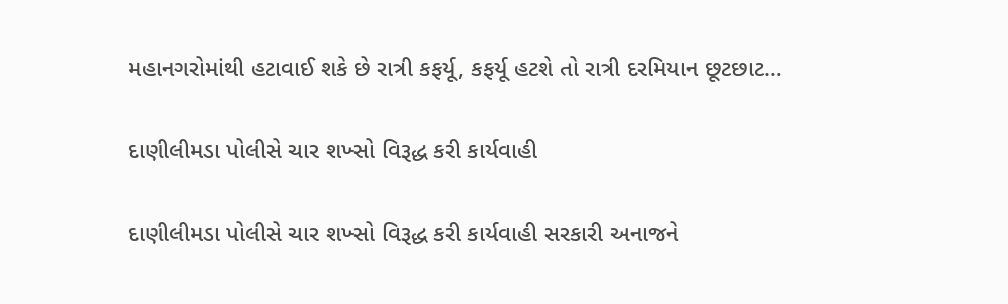મહાનગરોમાંથી હટાવાઈ શકે છે રાત્રી કફર્યૂ, કફર્યૂ હટશે તો રાત્રી દરમિયાન છૂટછાટ…

દાણીલીમડા પોલીસે ચાર શખ્સો વિરૂદ્ધ કરી કાર્યવાહી

દાણીલીમડા પોલીસે ચાર શખ્સો વિરૂદ્ધ કરી કાર્યવાહી સરકારી અનાજને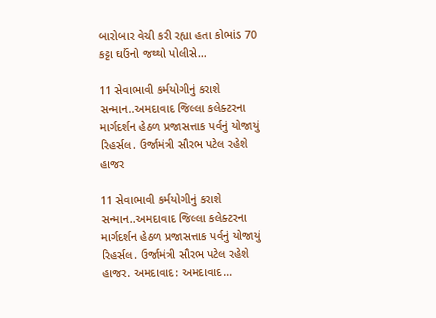બારોબાર વેચી કરી રહ્યા હતા કોભાંડ 70 કટ્ટા ઘઉંનો જથ્થો પોલીસે…

11 સેવાભાવી કર્મયોગીનું કરાશે સન્માન..અમદાવાદ જિલ્લા કલેક્ટરના માર્ગદર્શન હેઠળ પ્રજાસત્તાક પર્વનું યોજાયું રિહર્સલ. ઉર્જામંત્રી સૌરભ પટેલ રહેશે હાજર

11 સેવાભાવી કર્મયોગીનું કરાશે સન્માન..અમદાવાદ જિલ્લા કલેક્ટરના માર્ગદર્શન હેઠળ પ્રજાસત્તાક પર્વનું યોજાયું રિહર્સલ. ઉર્જામંત્રી સૌરભ પટેલ રહેશે હાજર. અમદાવાદ: અમદાવાદ…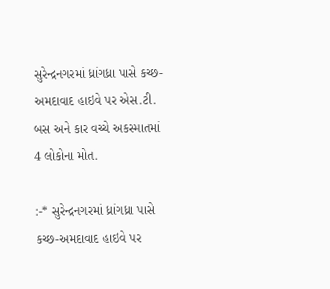સુરેન્દ્રનગરમાં ધ્રાંગધ્રા પાસે કચ્છ-અમદાવાદ હાઇવે પર એસ.ટી. બસ અને કાર વચ્ચે અકસ્માતમાં 4 લોકોના મોત.

:-* સુરેન્દ્રનગરમાં ધ્રાંગધ્રા પાસે કચ્છ-અમદાવાદ હાઇવે પર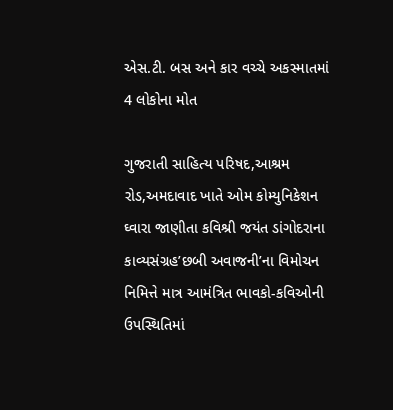એસ.ટી. બસ અને કાર વચ્ચે અકસ્માતમાં 4 લોકોના મોત

ગુજરાતી સાહિત્ય પરિષદ,આશ્રમ રોડ,અમદાવાદ ખાતે ઓમ કોમ્યુનિકેશન ઘ્વારા જાણીતા કવિશ્રી જયંત ડાંગોદરાના કાવ્યસંગ્રહ’છબી અવાજની’ના વિમોચન નિમિત્તે માત્ર આમંત્રિત ભાવકો-કવિઓની ઉપસ્થિતિમાં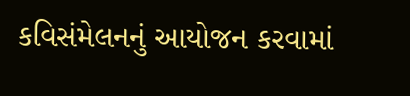કવિસંમેલનનું આયોજન કરવામાં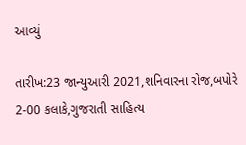આવ્યું

તારીખ:23 જાન્યુઆરી 2021,શનિવારના રોજ,બપોરે 2-00 કલાકે,ગુજરાતી સાહિત્ય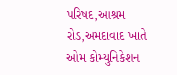પરિષદ,આશ્રમ રોડ,અમદાવાદ ખાતે ઓમ કોમ્યુનિકેશન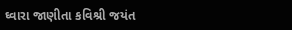ઘ્વારા જાણીતા કવિશ્રી જયંત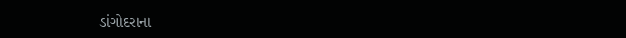ડાંગોદરાના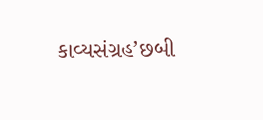કાવ્યસંગ્રહ’છબી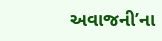અવાજની’ના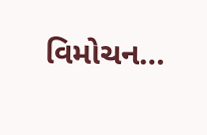વિમોચન…